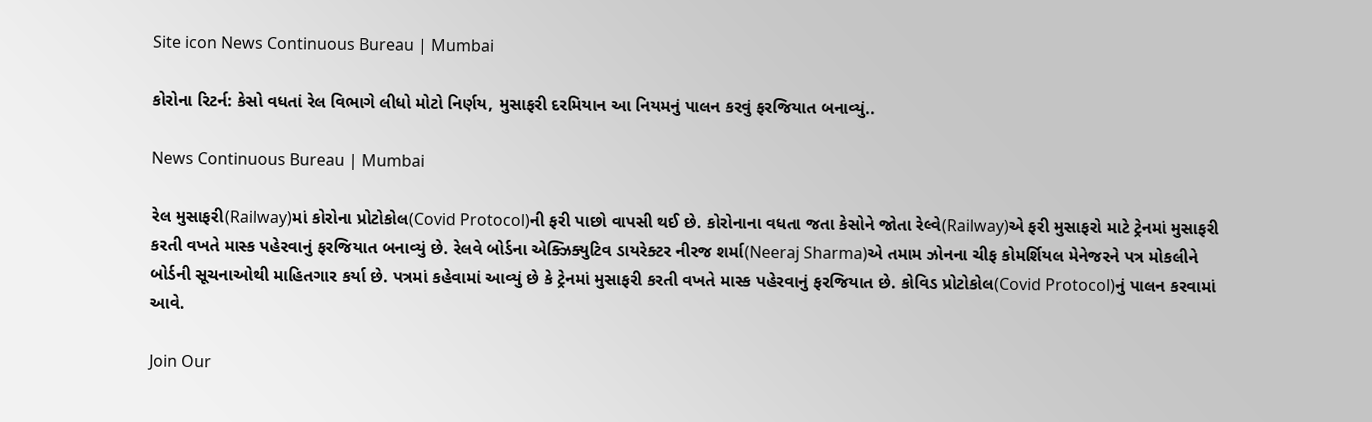Site icon News Continuous Bureau | Mumbai

કોરોના રિટર્ન: કેસો વધતાં રેલ વિભાગે લીધો મોટો નિર્ણય, મુસાફરી દરમિયાન આ નિયમનું પાલન કરવું ફરજિયાત બનાવ્યું..

News Continuous Bureau | Mumbai

રેલ મુસાફરી(Railway)માં કોરોના પ્રોટોકોલ(Covid Protocol)ની ફરી પાછો વાપસી થઈ છે. કોરોનાના વધતા જતા કેસોને જોતા રેલ્વે(Railway)એ ફરી મુસાફરો માટે ટ્રેનમાં મુસાફરી કરતી વખતે માસ્ક પહેરવાનું ફરજિયાત બનાવ્યું છે. રેલવે બોર્ડના એક્ઝિક્યુટિવ ડાયરેક્ટર નીરજ શર્મા(Neeraj Sharma)એ તમામ ઝોનના ચીફ કોમર્શિયલ મેનેજરને પત્ર મોકલીને બોર્ડની સૂચનાઓથી માહિતગાર કર્યા છે. પત્રમાં કહેવામાં આવ્યું છે કે ટ્રેનમાં મુસાફરી કરતી વખતે માસ્ક પહેરવાનું ફરજિયાત છે. કોવિડ પ્રોટોકોલ(Covid Protocol)નું પાલન કરવામાં આવે.

Join Our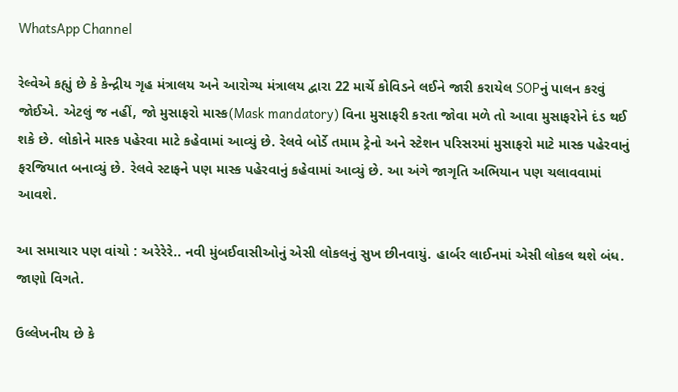WhatsApp Channel

રેલ્વેએ કહ્યું છે કે કેન્દ્રીય ગૃહ મંત્રાલય અને આરોગ્ય મંત્રાલય દ્વારા 22 માર્ચે કોવિડને લઈને જારી કરાયેલ SOPનું પાલન કરવું જોઈએ. એટલું જ નહીં, જો મુસાફરો માસ્ક(Mask mandatory) વિના મુસાફરી કરતા જોવા મળે તો આવા મુસાફરોને દંડ થઈ શકે છે. લોકોને માસ્ક પહેરવા માટે કહેવામાં આવ્યું છે. રેલવે બોર્ડે તમામ ટ્રેનો અને સ્ટેશન પરિસરમાં મુસાફરો માટે માસ્ક પહેરવાનું ફરજિયાત બનાવ્યું છે. રેલવે સ્ટાફને પણ માસ્ક પહેરવાનું કહેવામાં આવ્યું છે. આ અંગે જાગૃતિ અભિયાન પણ ચલાવવામાં આવશે.

આ સમાચાર પણ વાંચો : અરેરેરે.. નવી મુંબઈવાસીઓનું એસી લોકલનું સુખ છીનવાયું. હાર્બર લાઈનમાં એસી લોકલ થશે બંધ. જાણો વિગતે.

ઉલ્લેખનીય છે કે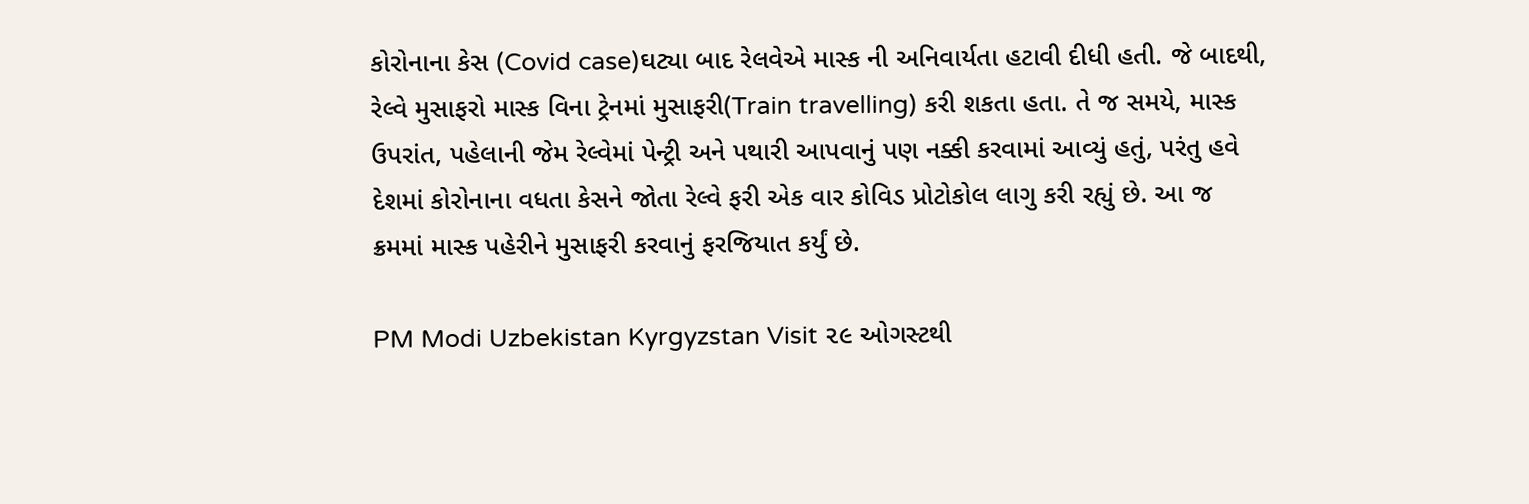કોરોનાના કેસ (Covid case)ઘટ્યા બાદ રેલવેએ માસ્ક ની અનિવાર્યતા હટાવી દીધી હતી. જે બાદથી, રેલ્વે મુસાફરો માસ્ક વિના ટ્રેનમાં મુસાફરી(Train travelling) કરી શકતા હતા. તે જ સમયે, માસ્ક ઉપરાંત, પહેલાની જેમ રેલ્વેમાં પેન્ટ્રી અને પથારી આપવાનું પણ નક્કી કરવામાં આવ્યું હતું, પરંતુ હવે દેશમાં કોરોનાના વધતા કેસને જોતા રેલ્વે ફરી એક વાર કોવિડ પ્રોટોકોલ લાગુ કરી રહ્યું છે. આ જ ક્રમમાં માસ્ક પહેરીને મુસાફરી કરવાનું ફરજિયાત કર્યું છે.

PM Modi Uzbekistan Kyrgyzstan Visit ૨૯ ઓગસ્ટથી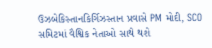ઉઝબેકિસ્તાનકિર્ગિઝસ્તાન પ્રવાસે PM મોદી, SCO સમિટમાં વૈશ્વિક નેતાઓ સાથે થશે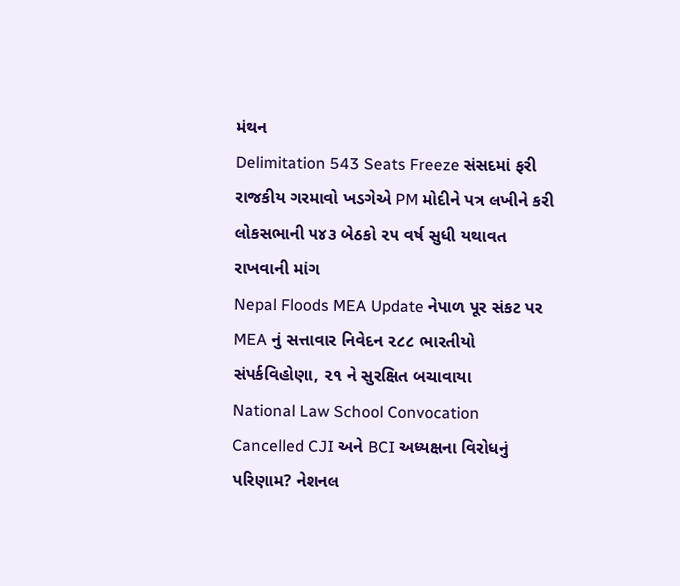મંથન
Delimitation 543 Seats Freeze સંસદમાં ફરી રાજકીય ગરમાવો ખડગેએ PM મોદીને પત્ર લખીને કરી લોકસભાની ૫૪૩ બેઠકો ૨૫ વર્ષ સુધી યથાવત રાખવાની માંગ
Nepal Floods MEA Update નેપાળ પૂર સંકટ પર MEA નું સત્તાવાર નિવેદન ૨૮૮ ભારતીયો સંપર્કવિહોણા, ૨૧ ને સુરક્ષિત બચાવાયા
National Law School Convocation Cancelled CJI અને BCI અધ્યક્ષના વિરોધનું પરિણામ? નેશનલ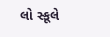લો સ્કૂલે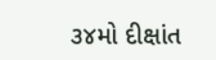૩૪મો દીક્ષાંત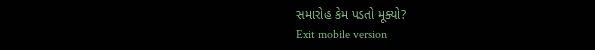સમારોહ કેમ પડતો મૂક્યો?
Exit mobile version